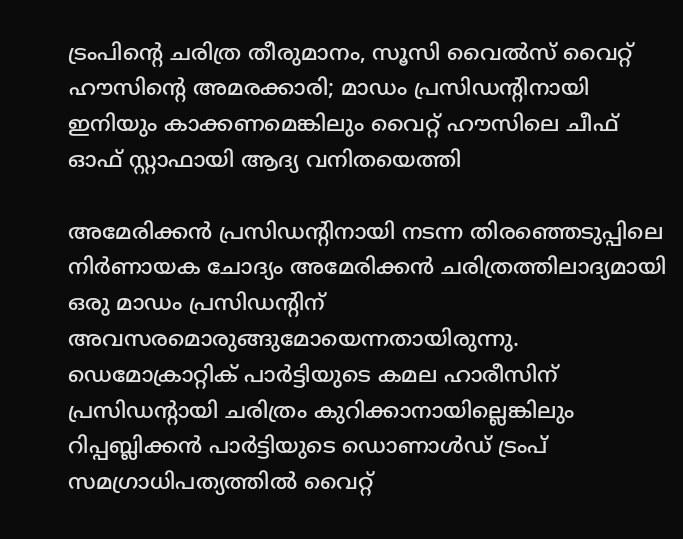ട്രംപിന്റെ ചരിത്ര തീരുമാനം, സൂസി വൈല്‍സ് വൈറ്റ് ഹൗസിന്റെ അമരക്കാരി; മാഡം പ്രസിഡന്റിനായി ഇനിയും കാക്കണമെങ്കിലും വൈറ്റ് ഹൗസിലെ ചീഫ് ഓഫ് സ്റ്റാഫായി ആദ്യ വനിതയെത്തി

അമേരിക്കന്‍ പ്രസിഡന്റിനായി നടന്ന തിരഞ്ഞെടുപ്പിലെ നിര്‍ണായക ചോദ്യം അമേരിക്കന്‍ ചരിത്രത്തിലാദ്യമായി ഒരു മാഡം പ്രസിഡന്റിന് അവസരമൊരുങ്ങുമോയെന്നതായിരുന്നു. ഡെമോക്രാറ്റിക് പാര്‍ട്ടിയുടെ കമല ഹാരീസിന് പ്രസിഡന്റായി ചരിത്രം കുറിക്കാനായില്ലെങ്കിലും റിപ്പബ്ലിക്കന്‍ പാര്‍ട്ടിയുടെ ഡൊണാള്‍ഡ് ട്രംപ് സമഗ്രാധിപത്യത്തില്‍ വൈറ്റ്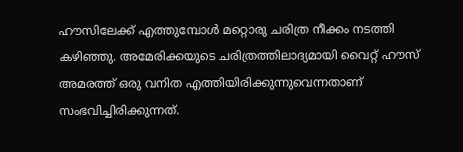ഹൗസിലേക്ക് എത്തുമ്പോള്‍ മറ്റൊരു ചരിത്ര നീക്കം നടത്തി കഴിഞ്ഞു. അമേരിക്കയുടെ ചരിത്രത്തിലാദ്യമായി വൈറ്റ് ഹൗസ് അമരത്ത് ഒരു വനിത എത്തിയിരിക്കുന്നുവെന്നതാണ് സംഭവിച്ചിരിക്കുന്നത്.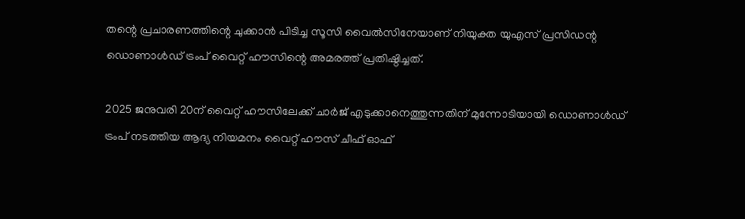തന്റെ പ്രചാരണത്തിന്റെ ചുക്കാന്‍ പിടിച്ച സൂസി വൈല്‍സിനേയാണ് നിയുക്ത യുഎസ് പ്രസിഡന്റ ഡൊണാള്‍ഡ് ട്രംപ് വൈറ്റ് ഹൗസിന്റെ അമരത്ത് പ്രതിഷ്ഠിച്ചത്.

2025 ജനുവരി 20ന് വൈറ്റ് ഹൗസിലേക്ക് ചാര്‍ജ് എടുക്കാനെത്തുന്നതിന് മുന്നോടിയായി ഡൊണാള്‍ഡ് ട്രംപ് നടത്തിയ ആദ്യ നിയമനം വൈറ്റ് ഹൗസ് ചീഫ് ഓഫ്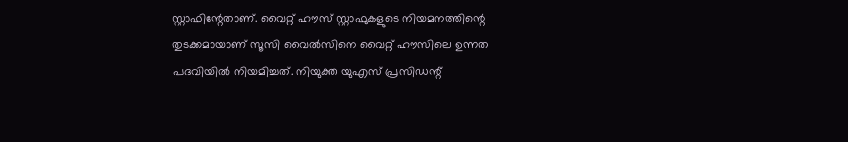സ്റ്റാഫിന്റേതാണ്. വൈറ്റ് ഹൗസ് സ്റ്റാഫുകളുടെ നിയമനത്തിന്റെ തുടക്കമായാണ് സൂസി വൈല്‍സിനെ വൈറ്റ് ഹൗസിലെ ഉന്നത പദവിയില്‍ നിയമിച്ചത്. നിയുക്ത യുഎസ് പ്രസിഡന്റ്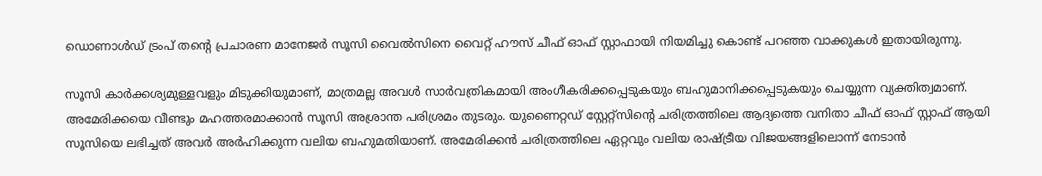ഡൊണാള്‍ഡ് ട്രംപ് തന്റെ പ്രചാരണ മാനേജര്‍ സൂസി വൈല്‍സിനെ വൈറ്റ് ഹൗസ് ചീഫ് ഓഫ് സ്റ്റാഫായി നിയമിച്ചു കൊണ്ട് പറഞ്ഞ വാക്കുകള്‍ ഇതായിരുന്നു.

സൂസി കാര്‍ക്കശ്യമുള്ളവളും മിടുക്കിയുമാണ്, മാത്രമല്ല അവള്‍ സാര്‍വത്രികമായി അംഗീകരിക്കപ്പെടുകയും ബഹുമാനിക്കപ്പെടുകയും ചെയ്യുന്ന വ്യക്തിത്വമാണ്. അമേരിക്കയെ വീണ്ടും മഹത്തരമാക്കാന്‍ സൂസി അശ്രാന്ത പരിശ്രമം തുടരും. യുണൈറ്റഡ് സ്റ്റേറ്റ്‌സിന്റെ ചരിത്രത്തിലെ ആദ്യത്തെ വനിതാ ചീഫ് ഓഫ് സ്റ്റാഫ് ആയി സൂസിയെ ലഭിച്ചത് അവര്‍ അര്‍ഹിക്കുന്ന വലിയ ബഹുമതിയാണ്. അമേരിക്കൻ ചരിത്രത്തിലെ ഏറ്റവും വലിയ രാഷ്ട്രീയ വിജയങ്ങളിലൊന്ന് നേടാൻ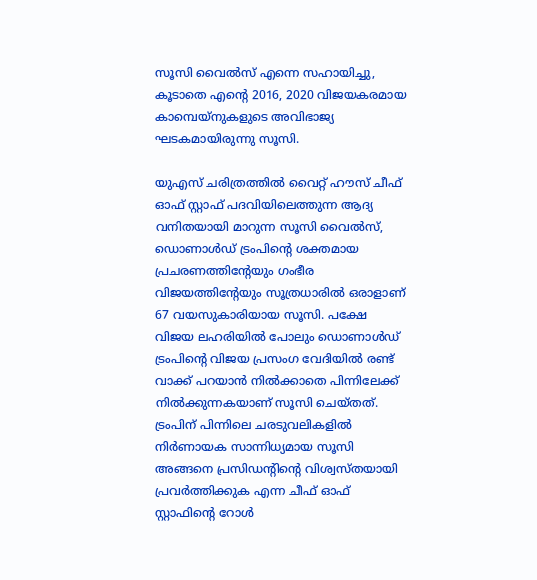സൂസി വൈൽസ് എന്നെ സഹായിച്ചു, കൂടാതെ എൻ്റെ 2016, 2020 വിജയകരമായ കാമ്പെയ്‌നുകളുടെ അവിഭാജ്യ ഘടകമായിരുന്നു സൂസി.

യുഎസ് ചരിത്രത്തില്‍ വൈറ്റ് ഹൗസ് ചീഫ് ഓഫ് സ്റ്റാഫ് പദവിയിലെത്തുന്ന ആദ്യ വനിതയായി മാറുന്ന സൂസി വൈല്‍സ്, ഡൊണാള്‍ഡ് ട്രംപിന്റെ ശക്തമായ പ്രചരണത്തിന്റേയും ഗംഭീര വിജയത്തിന്റേയും സൂത്രധാരില്‍ ഒരാളാണ് 67 വയസുകാരിയായ സൂസി. പക്ഷേ വിജയ ലഹരിയില്‍ പോലും ഡൊണാള്‍ഡ് ട്രംപിന്റെ വിജയ പ്രസംഗ വേദിയില്‍ രണ്ട് വാക്ക് പറയാന്‍ നില്‍ക്കാതെ പിന്നിലേക്ക് നില്‍ക്കുന്നകയാണ് സൂസി ചെയ്തത്. ട്രംപിന് പിന്നിലെ ചരടുവലികളില്‍ നിര്‍ണായക സാന്നിധ്യമായ സൂസി അങ്ങനെ പ്രസിഡന്റിന്റെ വിശ്വസ്തയായി പ്രവര്‍ത്തിക്കുക എന്ന ചീഫ് ഓഫ് സ്റ്റാഫിന്റെ റോള്‍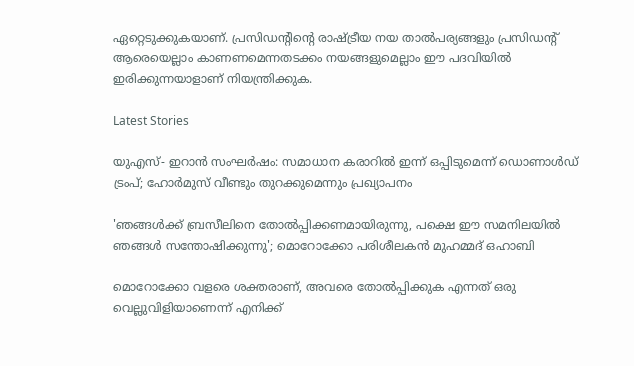ഏറ്റെടുക്കുകയാണ്. പ്രസിഡന്റിന്റെ രാഷ്ട്രീയ നയ താല്‍പര്യങ്ങളും പ്രസിഡന്റ് ആരെയെല്ലാം കാണണമെന്നതടക്കം നയങ്ങളുമെല്ലാം ഈ പദവിയില്‍ ഇരിക്കുന്നയാളാണ് നിയന്ത്രിക്കുക.

Latest Stories

യുഎസ്- ഇറാൻ സംഘർഷം: സമാധാന കരാറിൽ ഇന്ന് ഒപ്പിടുമെന്ന് ഡൊണാൾഡ് ട്രംപ്; ഹോർമുസ് വീണ്ടും തുറക്കുമെന്നും പ്രഖ്യാപനം

'ഞങ്ങൾക്ക് ബ്രസീലിനെ തോൽപ്പിക്കണമായിരുന്നു, പക്ഷെ ഈ സമനിലയിൽ ഞങ്ങൾ സന്തോഷിക്കുന്നു'; മൊറോക്കോ പരിശീലകൻ മുഹമ്മദ് ഒഹാബി

മൊറോക്കോ വളരെ ശക്തരാണ്, അവരെ തോൽപ്പിക്കുക എന്നത് ഒരു വെല്ലുവിളിയാണെന്ന് എനിക്ക്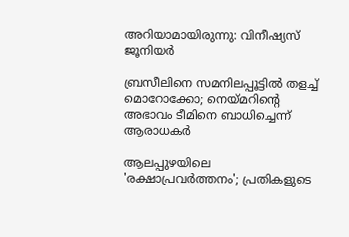അറിയാമായിരുന്നു: വിനീഷ്യസ് ജൂനിയർ

ബ്രസീലിനെ സമനിലപ്പൂട്ടിൽ തളച്ച് മൊറോക്കോ; നെയ്മറിന്റെ അഭാവം ടീമിനെ ബാധിച്ചെന്ന് ആരാധകർ

ആലപ്പുഴയിലെ 'രക്ഷാപ്രവർത്തനം'; പ്രതികളുടെ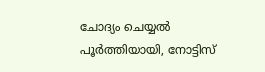ചോദ്യം ചെയ്യൽ പൂർത്തിയായി, നോട്ടിസ്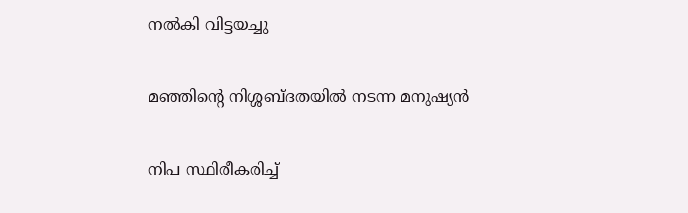നൽകി വിട്ടയച്ചു

മഞ്ഞിന്റെ നിശ്ശബ്ദതയിൽ നടന്ന മനുഷ്യൻ

നിപ സ്ഥിരീകരിച്ച്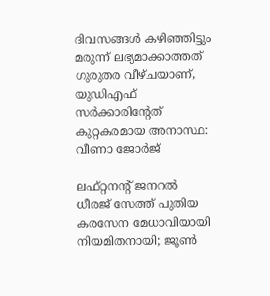ദിവസങ്ങൾ കഴിഞ്ഞിട്ടും മരുന്ന് ലഭ്യമാക്കാത്തത് ഗുരുതര വീഴ്ചയാണ്, യുഡിഎഫ് സർക്കാരിന്റേത് കുറ്റകരമായ അനാസ്ഥ: വീണാ ജോർജ്

ലഫ്റ്റനന്റ് ജനറൽ ധീരജ് സേത്ത് പുതിയ കരസേന മേധാവിയായി നിയമിതനായി; ജൂൺ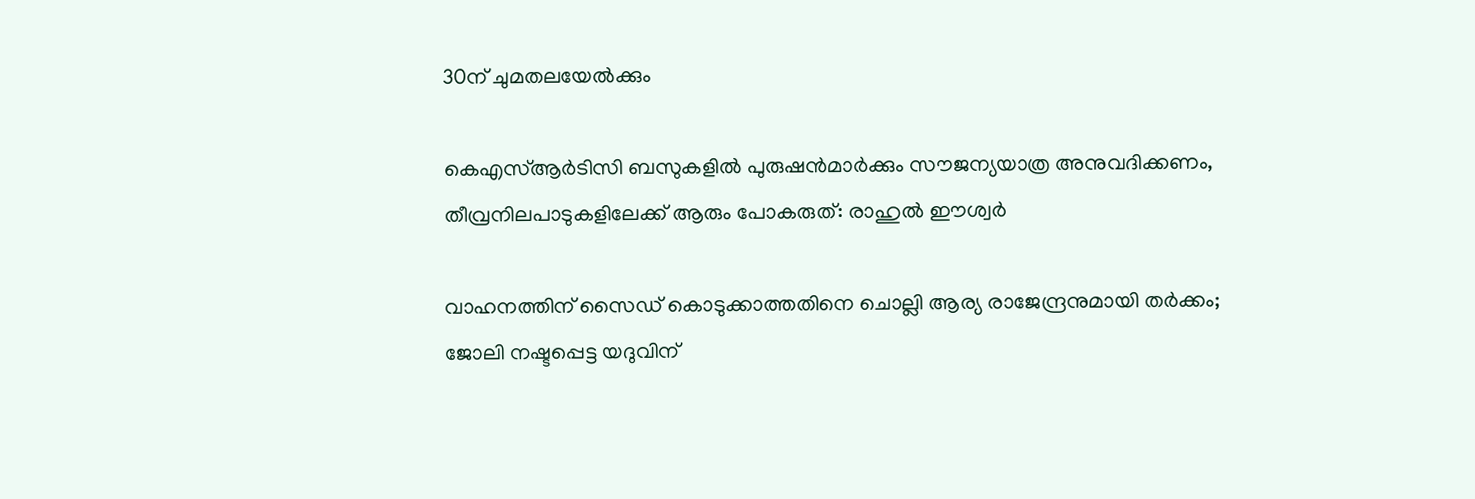30ന് ചുമതലയേൽക്കും

കെഎസ്ആർടിസി ബസുകളിൽ പുരുഷൻമാർക്കും സൗജന്യയാത്ര അനുവദിക്കണം, തീവ്രനിലപാടുകളിലേക്ക് ആരും പോകരുത്: രാഹുൽ ഈശ്വർ

വാഹനത്തിന് സൈഡ് കൊടുക്കാത്തതിനെ ചൊല്ലി ആര്യ രാജേന്ദ്രനുമായി തർക്കം; ജോലി നഷ്ടപ്പെട്ട യദുവിന്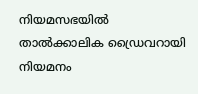നിയമസഭയിൽ താൽക്കാലിക ഡ്രൈവറായി നിയമനം